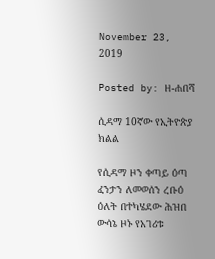November 23, 2019

Posted by: ዘ-ሐበሻ

ሲዳማ 10ኛው የኢትዮጵያ ክልል

የሲዳማ ዞን ቀጣይ ዕጣ ፈንታን ለመወሰን ረቡዕ ዕለት በተካሄደው ሕዝበ ውሳኔ ዞኑ የአገሪቱ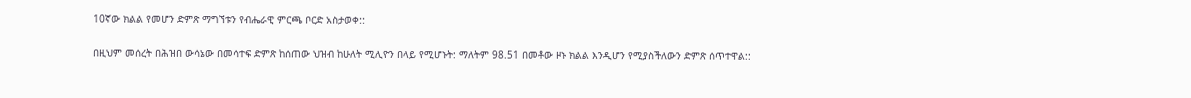10ኛው ክልል የመሆን ድምጽ ማግኘቱን የብሔራዊ ምርጫ ቦርድ አስታወቀ::

በዚህም መሰረት በሕዝበ ውሳኔው በመሳተፍ ድምጽ ከሰጠው ህዝብ ከሁለት ሚሊዮን በላይ የሚሆኑት: ማለትም 98.51 በመቶው ዞኑ ክልል እንዲሆን የሚያስችለውን ድምጽ ሰጥተዋል::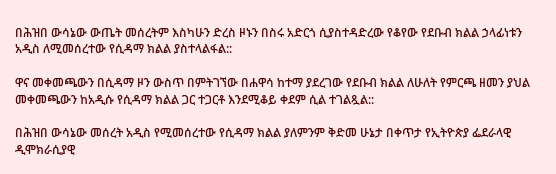በሕዝበ ውሳኔው ውጤት መሰረትም እስካሁን ድረስ ዞኑን በስሩ አድርጎ ሲያስተዳድረው የቆየው የደቡብ ክልል ኃላፊነቱን አዲስ ለሚመሰረተው የሲዳማ ክልል ያስተላልፋል::

ዋና መቀመጫውን በሲዳማ ዞን ውስጥ በምትገኘው በሐዋሳ ከተማ ያደረገው የደቡብ ክልል ለሁለት የምርጫ ዘመን ያህል መቀመጫውን ከአዲሱ የሲዳማ ክልል ጋር ተጋርቶ እንደሚቆይ ቀደም ሲል ተገልጿል::

በሕዝበ ውሳኔው መሰረት አዲስ የሚመሰረተው የሲዳማ ክልል ያለምንም ቅድመ ሁኔታ በቀጥታ የኢትዮጵያ ፌደራላዊ ዲሞክራሲያዊ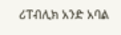ሪፐብሊክ አንድ አባል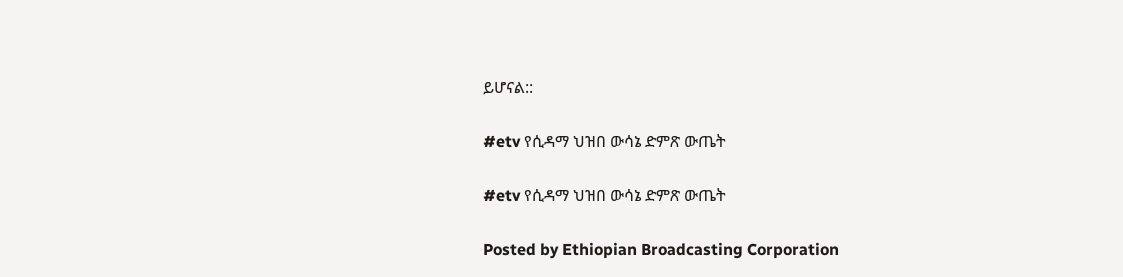ይሆናል::

#etv የሲዳማ ህዝበ ውሳኔ ድምጽ ውጤት

#etv የሲዳማ ህዝበ ውሳኔ ድምጽ ውጤት

Posted by Ethiopian Broadcasting Corporation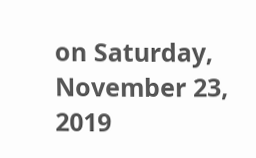on Saturday, November 23, 2019